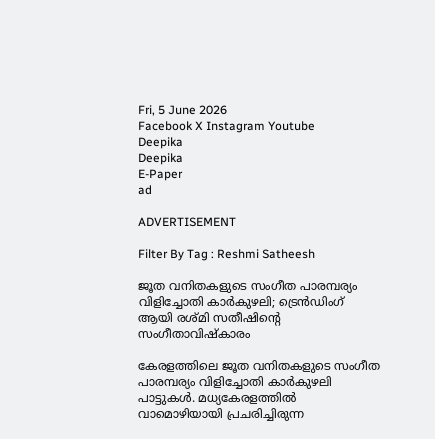Fri, 5 June 2026
Facebook X Instagram Youtube
Deepika
Deepika
E-Paper
ad

ADVERTISEMENT

Filter By Tag : Reshmi Satheesh

ജൂത വനിതകളുടെ സംഗീത പാരമ്പര്യം വിളിച്ചോതി കാര്‍കുഴലി; ട്രെന്‍ഡിംഗ് ആയി രശ്മി സതീഷിന്‍റെ സംഗീതാവിഷ്‌കാരം

കേരളത്തിലെ ജൂത വനിതകളുടെ സംഗീത പാരമ്പര്യം വിളിച്ചോതി കാര്‍കുഴലി പാട്ടുകള്‍. മധ്യകേരളത്തില്‍ വാമൊഴിയായി പ്രചരിച്ചിരുന്ന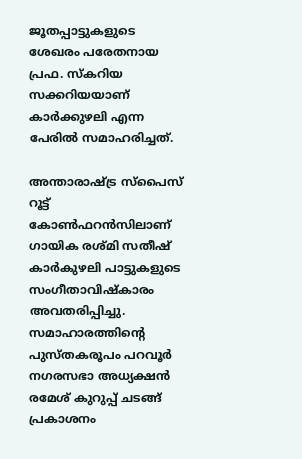ജൂതപ്പാട്ടുകളുടെ ശേഖരം പരേതനായ പ്രഫ. സ്‌കറിയ സക്കറിയയാണ് കാര്‍ക്കുഴലി എന്ന പേരില്‍ സമാഹരിച്ചത്.

അന്താരാഷ്ട്ര സ്‌പൈസ് റൂട്ട് കോണ്‍ഫറന്‍സിലാണ് ഗായിക രശ്മി സതീഷ് കാര്‍കുഴലി പാട്ടുകളുടെ സംഗീതാവിഷ്‌കാരം അവതരിപ്പിച്ചു. സമാഹാരത്തിന്‍റെ പുസ്തകരൂപം പറവൂര്‍ നഗരസഭാ അധ്യക്ഷന്‍ രമേശ് കുറുപ്പ് ചടങ്ങ് പ്രകാശനം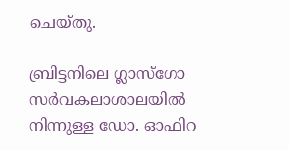ചെയ്തു.

ബ്രിട്ടനിലെ ഗ്ലാസ്‌ഗോ സര്‍വകലാശാലയില്‍ നിന്നുള്ള ഡോ. ഓഫിറ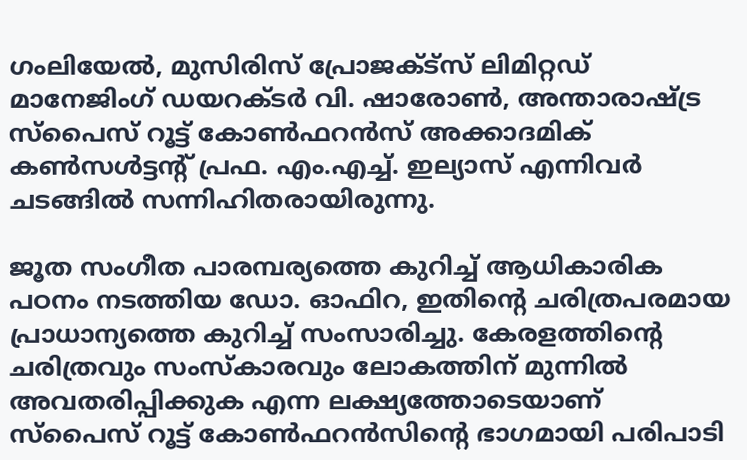ഗംലിയേല്‍, മുസിരിസ് പ്രോജക്ട്‌സ് ലിമിറ്റഡ് മാനേജിംഗ് ഡയറക്ടര്‍ വി. ഷാരോണ്‍, അന്താരാഷ്ട്ര സ്‌പൈസ് റൂട്ട് കോണ്‍ഫറന്‍സ് അക്കാദമിക് കണ്‍സള്‍ട്ടന്‍റ് പ്രഫ. എം.എച്ച്. ഇല്യാസ് എന്നിവര്‍ ചടങ്ങില്‍ സന്നിഹിതരായിരുന്നു.

ജൂത സംഗീത പാരമ്പര്യത്തെ കുറിച്ച് ആധികാരിക പഠനം നടത്തിയ ഡോ. ഓഫിറ, ഇതിന്‍റെ ചരിത്രപരമായ പ്രാധാന്യത്തെ കുറിച്ച് സംസാരിച്ചു. കേരളത്തിന്‍റെ ചരിത്രവും സംസ്‌കാരവും ലോകത്തിന് മുന്നില്‍ അവതരിപ്പിക്കുക എന്ന ലക്ഷ്യത്തോടെയാണ് സ്‌പൈസ് റൂട്ട് കോണ്‍ഫറന്‍സിന്‍റെ ഭാഗമായി പരിപാടി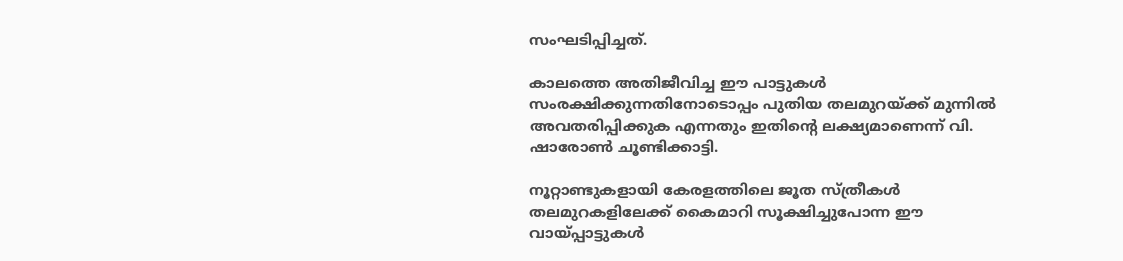സംഘടിപ്പിച്ചത്.

കാലത്തെ അതിജീവിച്ച ഈ പാട്ടുകള്‍ സംരക്ഷിക്കുന്നതിനോടൊപ്പം പുതിയ തലമുറയ്ക്ക് മുന്നില്‍ അവതരിപ്പിക്കുക എന്നതും ഇതിന്‍റെ ലക്ഷ്യമാണെന്ന് വി. ഷാരോണ്‍ ചൂണ്ടിക്കാട്ടി.

നൂറ്റാണ്ടുകളായി കേരളത്തിലെ ജൂത സ്ത്രീകള്‍ തലമുറകളിലേക്ക് കൈമാറി സൂക്ഷിച്ചുപോന്ന ഈ വായ്പ്പാട്ടുകള്‍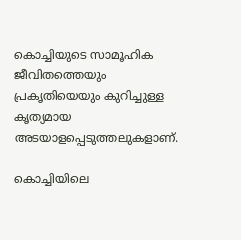കൊച്ചിയുടെ സാമൂഹിക ജീവിതത്തെയും പ്രകൃതിയെയും കുറിച്ചുള്ള കൃത്യമായ അടയാളപ്പെടുത്തലുകളാണ്.

കൊച്ചിയിലെ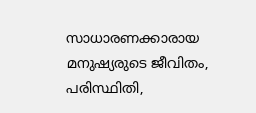സാധാരണക്കാരായ മനുഷ്യരുടെ ജീവിതം, പരിസ്ഥിതി,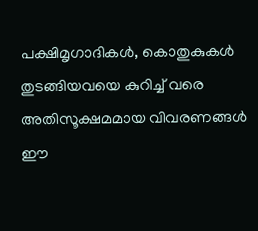പക്ഷിമൃഗാദികള്‍, കൊതുകുകള്‍ തുടങ്ങിയവയെ കുറിച്ച് വരെ അതിസൂക്ഷമമായ വിവരണങ്ങള്‍ ഈ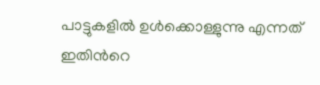പാട്ടുകളില്‍ ഉള്‍ക്കൊള്ളുന്നു എന്നത് ഇതിന്‍റെ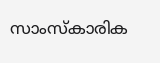സാംസ്‌കാരിക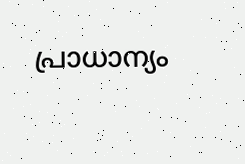പ്രാധാന്യം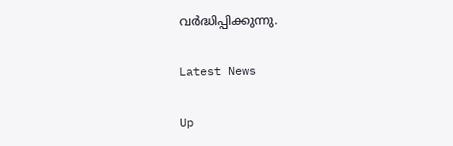വര്‍ദ്ധിപ്പിക്കുന്നു.

Latest News

Up